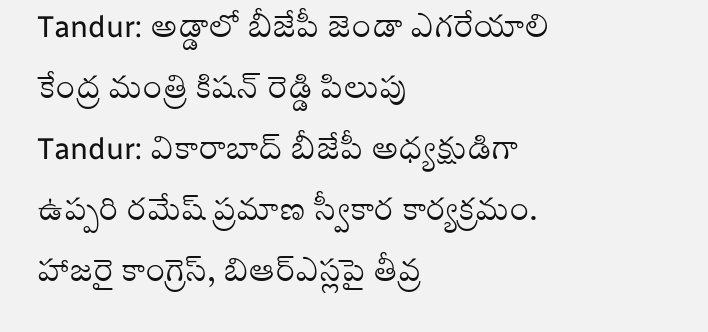Tandur: అడ్డాలో బీజేపీ జెండా ఎగరేయాలి కేంద్ర మంత్రి కిషన్ రెడ్డి పిలుపు
Tandur: వికారాబాద్ బీజేపీ అధ్యక్షుడిగా ఉప్పరి రమేష్ ప్రమాణ స్వీకార కార్యక్రమం. హాజరై కాంగ్రెస్, బిఆర్ఎస్లపై తీవ్ర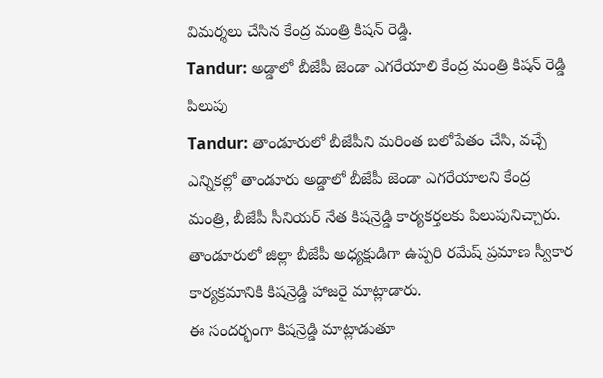విమర్శలు చేసిన కేంద్ర మంత్రి కిషన్ రెడ్డి.
Tandur: అడ్డాలో బీజేపీ జెండా ఎగరేయాలి కేంద్ర మంత్రి కిషన్ రెడ్డి పిలుపు
Tandur: తాండూరులో బీజేపీని మరింత బలోపేతం చేసి, వచ్చే ఎన్నికల్లో తాండూరు అడ్డాలో బీజేపీ జెండా ఎగరేయాలని కేంద్ర మంత్రి, బీజేపీ సీనియర్ నేత కిషన్రెడ్డి కార్యకర్తలకు పిలుపునిచ్చారు. తాండూరులో జిల్లా బీజేపీ అధ్యక్షుడిగా ఉప్పరి రమేష్ ప్రమాణ స్వీకార కార్యక్రమానికి కిషన్రెడ్డి హాజరై మాట్లాడారు.
ఈ సందర్భంగా కిషన్రెడ్డి మాట్లాడుతూ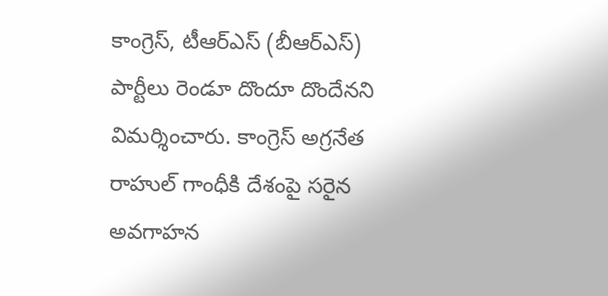కాంగ్రెస్, టీఆర్ఎస్ (బీఆర్ఎస్) పార్టీలు రెండూ దొందూ దొందేనని విమర్శించారు. కాంగ్రెస్ అగ్రనేత రాహుల్ గాంధీకి దేశంపై సరైన అవగాహన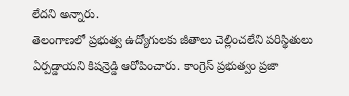లేదని అన్నారు.
తెలంగాణలో ప్రభుత్వ ఉద్యోగులకు జీతాలు చెల్లించలేని పరిస్థితులు ఏర్పడ్డాయని కిషన్రెడ్డి ఆరోపించారు. కాంగ్రెస్ ప్రభుత్వం ప్రజా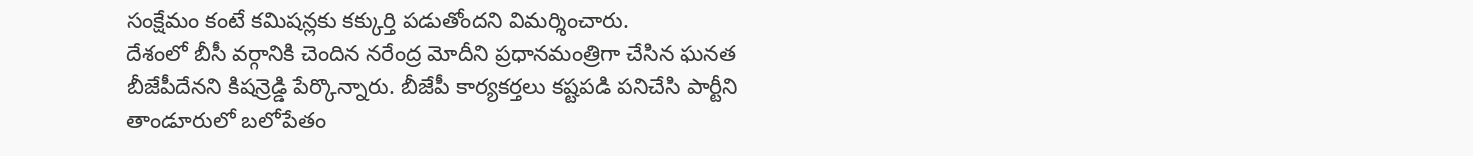సంక్షేమం కంటే కమిషన్లకు కక్కుర్తి పడుతోందని విమర్శించారు.
దేశంలో బీసీ వర్గానికి చెందిన నరేంద్ర మోదీని ప్రధానమంత్రిగా చేసిన ఘనత బీజేపీదేనని కిషన్రెడ్డి పేర్కొన్నారు. బీజేపీ కార్యకర్తలు కష్టపడి పనిచేసి పార్టీని తాండూరులో బలోపేతం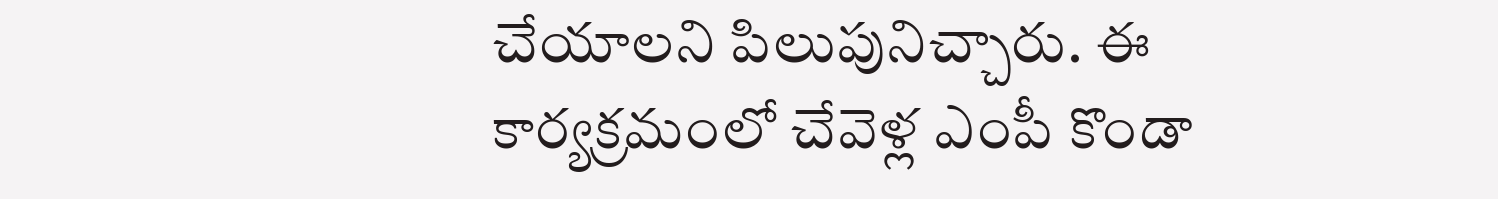చేయాలని పిలుపునిచ్చారు. ఈ కార్యక్రమంలో చేవెళ్ల ఎంపీ కొండా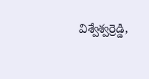విశ్వేశ్వర్రెడ్డి,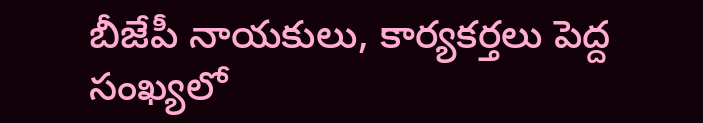బీజేపీ నాయకులు, కార్యకర్తలు పెద్ద సంఖ్యలో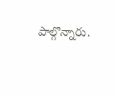పాల్గొన్నారు.